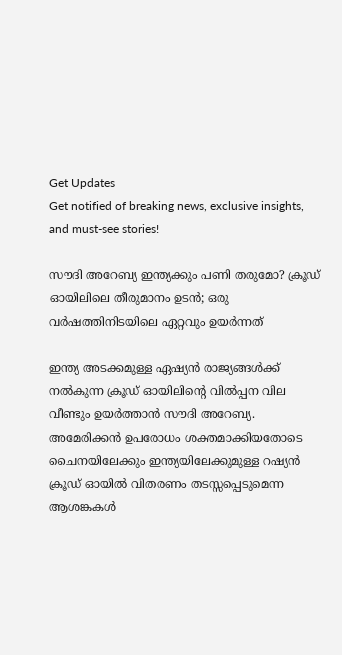Get Updates
Get notified of breaking news, exclusive insights, and must-see stories!

സൗദി അറേബ്യ ഇന്ത്യക്കും പണി തരുമോ? ക്രൂഡ് ഓയിലിലെ തീരുമാനം ഉടന്‍; ഒരു വർഷത്തിനിടയിലെ ഏറ്റവും ഉയർന്നത്

ഇന്ത്യ അടക്കമുള്ള ഏഷ്യന്‍ രാജ്യങ്ങള്‍ക്ക് നല്‍കുന്ന ക്രൂഡ് ഓയിലിന്റെ വില്‍പ്പന വില വീണ്ടും ഉയർത്താന്‍ സൗദി അറേബ്യ. അമേരിക്കന്‍ ഉപരോധം ശക്തമാക്കിയതോടെ ചൈനയിലേക്കും ഇന്ത്യയിലേക്കുമുള്ള റഷ്യന്‍ ക്രൂഡ് ഓയില്‍ വിതരണം തടസ്സപ്പെടുമെന്ന ആശങ്കകള്‍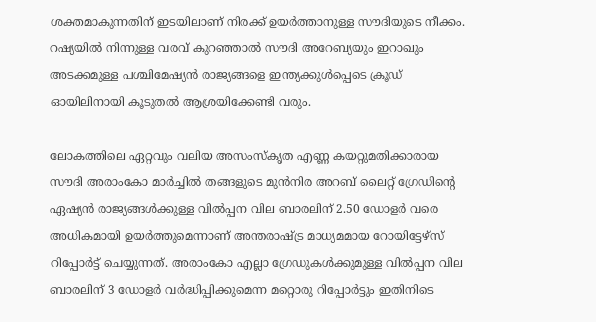ശക്തമാകുന്നതിന് ഇടയിലാണ് നിരക്ക് ഉയർത്താനുള്ള സൗദിയുടെ നീക്കം. റഷ്യയില്‍ നിന്നുള്ള വരവ് കുറഞ്ഞാല്‍ സൗദി അറേബ്യയും ഇറാഖും അടക്കമുള്ള പശ്ചിമേഷ്യന്‍ രാജ്യങ്ങളെ ഇന്ത്യക്കുള്‍പ്പെടെ ക്രൂഡ് ഓയിലിനായി കൂടുതല്‍ ആശ്രയിക്കേണ്ടി വരും.

ലോകത്തിലെ ഏറ്റവും വലിയ അസംസ്കൃത എണ്ണ കയറ്റുമതിക്കാരായ സൗദി അരാംകോ മാർച്ചിൽ തങ്ങളുടെ മുൻനിര അറബ് ലൈറ്റ് ഗ്രേഡിന്റെ ഏഷ്യന്‍ രാജ്യങ്ങള്‍ക്കുള്ള വില്‍പ്പന വില ബാരലിന് 2.50 ഡോളർ വരെ അധികമായി ഉയർത്തുമെന്നാണ് അന്തരാഷ്ട്ര മാധ്യമമായ റോയിട്ടേഴ്സ് റിപ്പോർട്ട് ചെയ്യുന്നത്. അരാംകോ എല്ലാ ഗ്രേഡുകൾക്കുമുള്ള വില്‍പ്പന വില ബാരലിന് 3 ഡോളർ വർദ്ധിപ്പിക്കുമെന്ന മറ്റൊരു റിപ്പോർട്ടും ഇതിനിടെ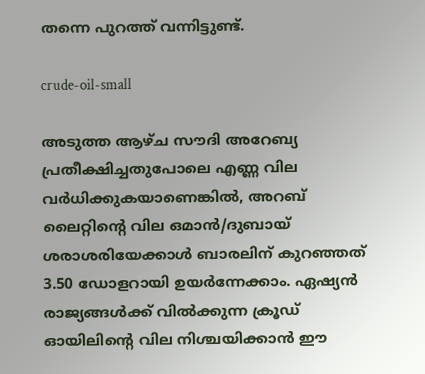തന്നെ പുറത്ത് വന്നിട്ടുണ്ട്.

crude-oil-small

അടുത്ത ആഴ്ച സൗദി അറേബ്യ പ്രതീക്ഷിച്ചതുപോലെ എണ്ണ വില വർധിക്കുകയാണെങ്കിൽ, അറബ് ലൈറ്റിന്റെ വില ഒമാൻ/ദുബായ് ശരാശരിയേക്കാൾ ബാരലിന് കുറഞ്ഞത് 3.50 ഡോളറായി ഉയർന്നേക്കാം. ഏഷ്യന്‍ രാജ്യങ്ങള്‍ക്ക് വില്‍ക്കുന്ന ക്രൂഡ് ഓയിലിന്റെ വില നിശ്ചയിക്കാൻ ഈ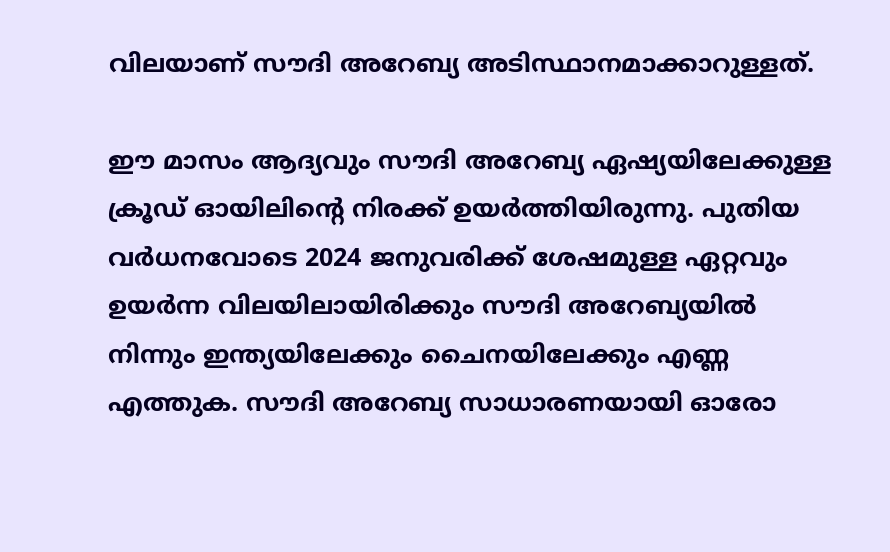വിലയാണ് സൗദി അറേബ്യ അടിസ്ഥാനമാക്കാറുള്ളത്.

ഈ മാസം ആദ്യവും സൗദി അറേബ്യ ഏഷ്യയിലേക്കുള്ള ക്രൂഡ് ഓയിലിന്റെ നിരക്ക് ഉയർത്തിയിരുന്നു. പുതിയ വർധനവോടെ 2024 ജനുവരിക്ക് ശേഷമുള്ള ഏറ്റവും ഉയർന്ന വിലയിലായിരിക്കും സൗദി അറേബ്യയില്‍ നിന്നും ഇന്ത്യയിലേക്കും ചൈനയിലേക്കും എണ്ണ എത്തുക. സൗദി അറേബ്യ സാധാരണയായി ഓരോ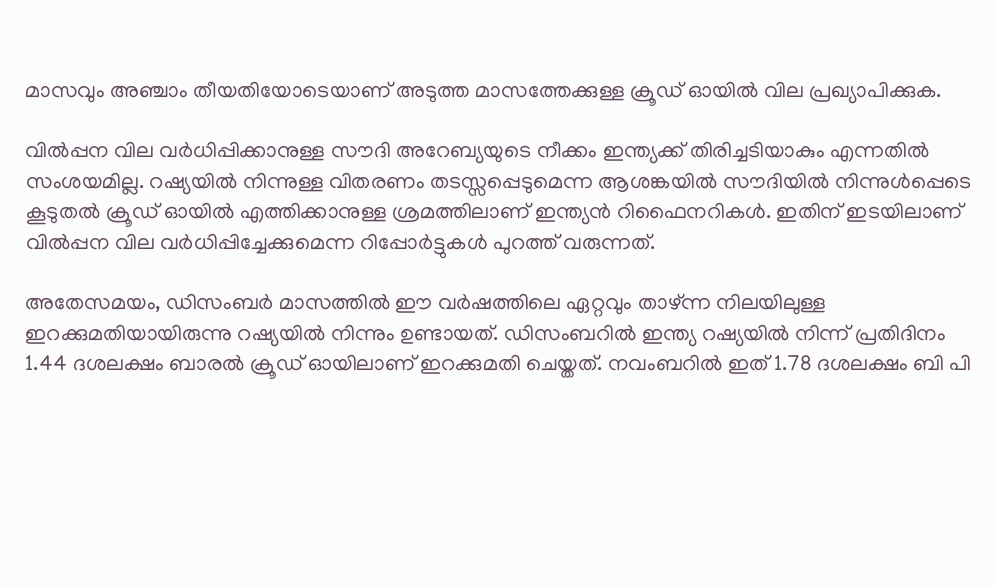മാസവും അഞ്ചാം തീയതിയോടെയാണ് അടുത്ത മാസത്തേക്കുള്ള ക്രൂഡ് ഓയിൽ വില പ്രഖ്യാപിക്കുക.

വില്‍പ്പന വില വർധിപ്പിക്കാനുള്ള സൗദി അറേബ്യയുടെ നീക്കം ഇന്ത്യക്ക് തിരിച്ചടിയാകും എന്നതില്‍ സംശയമില്ല. റഷ്യയില്‍ നിന്നുള്ള വിതരണം തടസ്സപ്പെടുമെന്ന ആശങ്കയില്‍ സൗദിയില്‍ നിന്നുള്‍പ്പെടെ കൂടുതല്‍ ക്രൂഡ് ഓയില്‍ എത്തിക്കാനുള്ള ശ്രമത്തിലാണ് ഇന്ത്യന്‍ റിഫൈനറികള്‍. ഇതിന് ഇടയിലാണ് വില്‍പ്പന വില വർധിപ്പിച്ചേക്കുമെന്ന റിപ്പോർട്ടുകള്‍ പുറത്ത് വരുന്നത്.

അതേസമയം, ഡിസംബർ മാസത്തില്‍ ഈ വർഷത്തിലെ ഏറ്റവും താഴ്ന്ന നിലയിലുള്ള ഇറക്കുമതിയായിരുന്നു റഷ്യയില്‍ നിന്നും ഉണ്ടായത്. ഡിസംബറിൽ ഇന്ത്യ റഷ്യയിൽ നിന്ന് പ്രതിദിനം 1.44 ദശലക്ഷം ബാരൽ ക്രൂഡ് ഓയിലാണ് ഇറക്കുമതി ചെയ്തത്. നവംബറില്‍ ഇത് 1.78 ദശലക്ഷം ബി പി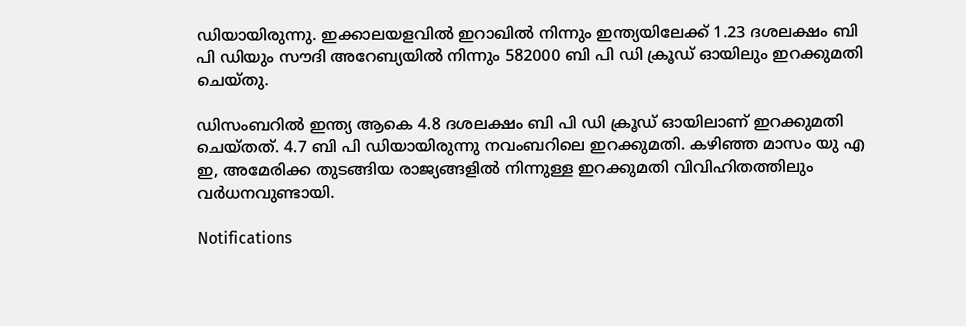ഡിയായിരുന്നു. ഇക്കാലയളവില്‍ ഇറാഖില്‍ നിന്നും ഇന്ത്യയിലേക്ക് 1.23 ദശലക്ഷം ബി പി ഡിയും സൗദി അറേബ്യയില്‍ നിന്നും 582000 ബി പി ഡി ക്രൂഡ് ഓയിലും ഇറക്കുമതി ചെയ്തു.

ഡിസംബറിൽ ഇന്ത്യ ആകെ 4.8 ദശലക്ഷം ബി പി ഡി ക്രൂഡ് ഓയിലാണ് ഇറക്കുമതി ചെയ്തത്. 4.7 ബി പി ഡിയായിരുന്നു നവംബറിലെ ഇറക്കുമതി. കഴിഞ്ഞ മാസം യു എ ഇ, അമേരിക്ക തുടങ്ങിയ രാജ്യങ്ങളില്‍ നിന്നുള്ള ഇറക്കുമതി വിവിഹിതത്തിലും വർധനവുണ്ടായി.

Notifications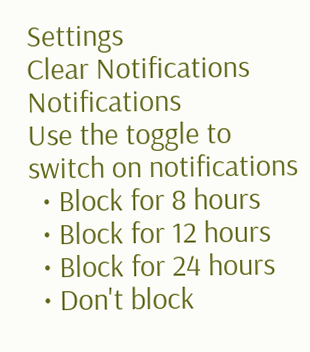Settings
Clear Notifications
Notifications
Use the toggle to switch on notifications
  • Block for 8 hours
  • Block for 12 hours
  • Block for 24 hours
  • Don't block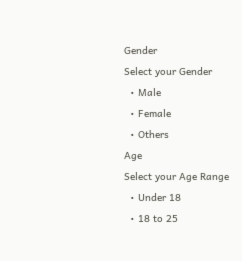Gender
Select your Gender
  • Male
  • Female
  • Others
Age
Select your Age Range
  • Under 18
  • 18 to 25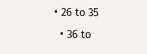• 26 to 35
  • 36 to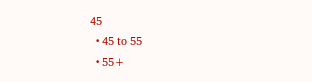45
  • 45 to 55
  • 55+